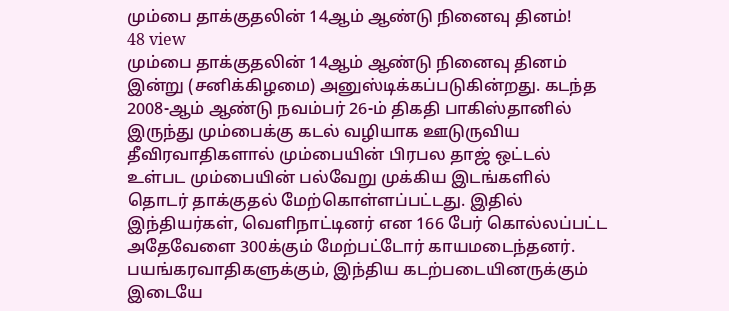மும்பை தாக்குதலின் 14ஆம் ஆண்டு நினைவு தினம்!
48 view
மும்பை தாக்குதலின் 14ஆம் ஆண்டு நினைவு தினம் இன்று (சனிக்கிழமை) அனுஸ்டிக்கப்படுகின்றது. கடந்த 2008-ஆம் ஆண்டு நவம்பர் 26-ம் திகதி பாகிஸ்தானில் இருந்து மும்பைக்கு கடல் வழியாக ஊடுருவிய தீவிரவாதிகளால் மும்பையின் பிரபல தாஜ் ஒட்டல் உள்பட மும்பையின் பல்வேறு முக்கிய இடங்களில் தொடர் தாக்குதல் மேற்கொள்ளப்பட்டது. இதில் இந்தியர்கள், வெளிநாட்டினர் என 166 பேர் கொல்லப்பட்ட அதேவேளை 300க்கும் மேற்பட்டோர் காயமடைந்தனர். பயங்கரவாதிகளுக்கும், இந்திய கடற்படையினருக்கும் இடையே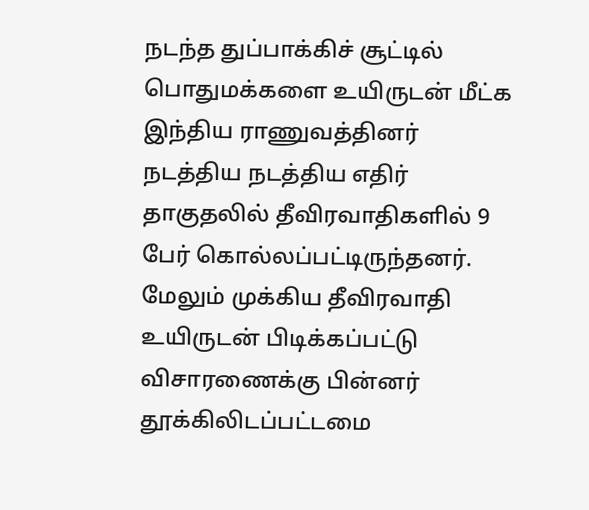நடந்த துப்பாக்கிச் சூட்டில் பொதுமக்களை உயிருடன் மீட்க இந்திய ராணுவத்தினர் நடத்திய நடத்திய எதிர் தாகுதலில் தீவிரவாதிகளில் 9 பேர் கொல்லப்பட்டிருந்தனர். மேலும் முக்கிய தீவிரவாதி உயிருடன் பிடிக்கப்பட்டு விசாரணைக்கு பின்னர் தூக்கிலிடப்பட்டமை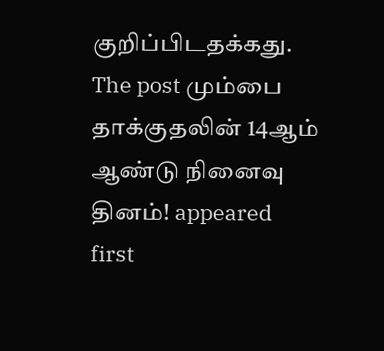குறிப்பிடதக்கது.
The post மும்பை தாக்குதலின் 14ஆம் ஆண்டு நினைவு தினம்! appeared first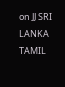on JJ SRI LANKA TAMIL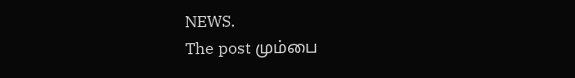NEWS.
The post மும்பை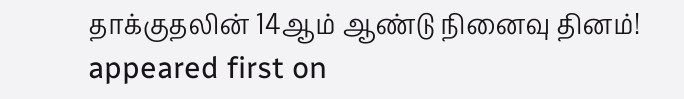தாக்குதலின் 14ஆம் ஆண்டு நினைவு தினம்! appeared first on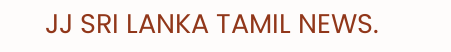JJ SRI LANKA TAMIL NEWS.